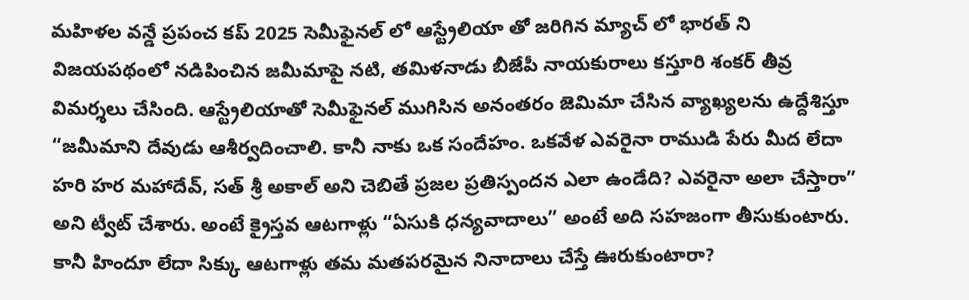మహిళల వన్డే ప్రపంచ కప్ 2025 సెమీఫైనల్ లో ఆస్ట్రేలియా తో జరిగిన మ్యాచ్ లో భారత్ ని విజయపథంలో నడిపించిన జమీమాపై నటి, తమిళనాడు బీజేపీ నాయకురాలు కస్తూరి శంకర్ తీవ్ర విమర్శలు చేసింది. ఆస్ట్రేలియాతో సెమీఫైనల్ ముగిసిన అనంతరం జెమిమా చేసిన వ్యాఖ్యలను ఉద్దేశిస్తూ “జమీమాని దేవుడు ఆశీర్వదించాలి. కానీ నాకు ఒక సందేహం. ఒకవేళ ఎవరైనా రాముడి పేరు మీద లేదా హరి హర మహాదేవ్, సత్ శ్రీ అకాల్ అని చెబితే ప్రజల ప్రతిస్పందన ఎలా ఉండేది? ఎవరైనా అలా చేస్తారా” అని ట్వీట్ చేశారు. అంటే క్రైస్తవ ఆటగాళ్లు “ఏసుకి ధన్యవాదాలు” అంటే అది సహజంగా తీసుకుంటారు. కానీ హిందూ లేదా సిక్కు ఆటగాళ్లు తమ మతపరమైన నినాదాలు చేస్తే ఊరుకుంటారా?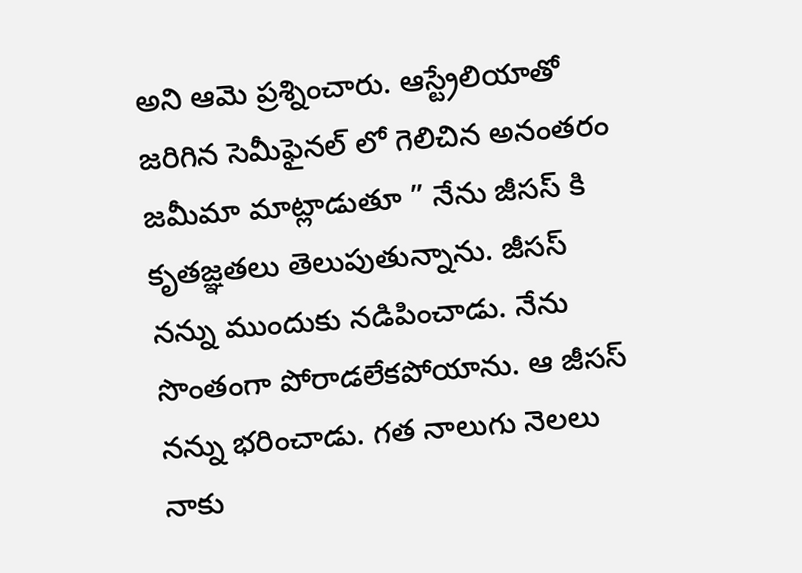అని ఆమె ప్రశ్నించారు. ఆస్ట్రేలియాతో జరిగిన సెమీఫైనల్ లో గెలిచిన అనంతరం జమీమా మాట్లాడుతూ ” నేను జీసస్ కి కృతజ్ఞతలు తెలుపుతున్నాను. జీసస్ నన్ను ముందుకు నడిపించాడు. నేను సొంతంగా పోరాడలేకపోయాను. ఆ జీసస్ నన్ను భరించాడు. గత నాలుగు నెలలు నాకు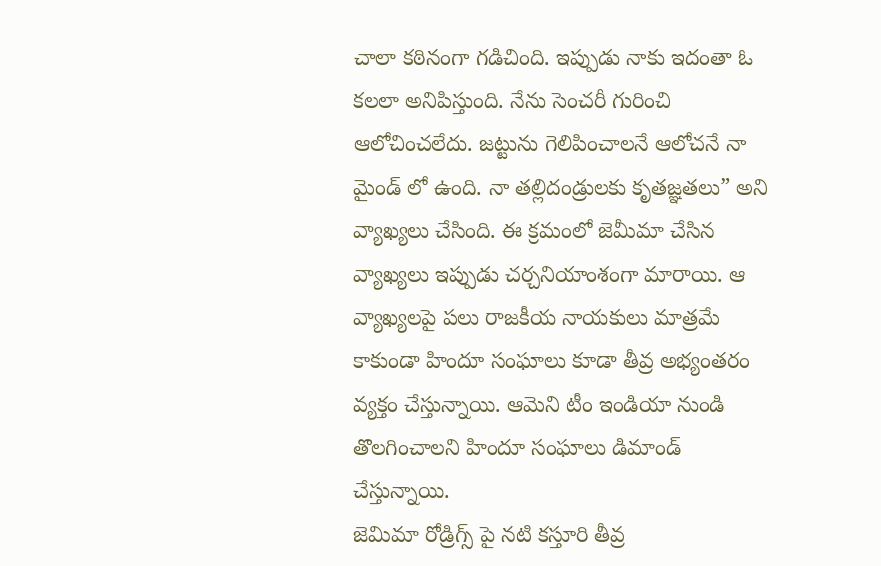చాలా కఠినంగా గడిచింది. ఇప్పుడు నాకు ఇదంతా ఓ కలలా అనిపిస్తుంది. నేను సెంచరీ గురించి ఆలోచించలేదు. జట్టును గెలిపించాలనే ఆలోచనే నా మైండ్ లో ఉంది. నా తల్లిదండ్రులకు కృతజ్ఞతలు” అని వ్యాఖ్యలు చేసింది. ఈ క్రమంలో జెమీమా చేసిన వ్యాఖ్యలు ఇప్పుడు చర్చనియాంశంగా మారాయి. ఆ వ్యాఖ్యలపై పలు రాజకీయ నాయకులు మాత్రమే కాకుండా హిందూ సంఘాలు కూడా తీవ్ర అభ్యంతరం వ్యక్తం చేస్తున్నాయి. ఆమెని టీం ఇండియా నుండి తొలగించాలని హిందూ సంఘాలు డిమాండ్ చేస్తున్నాయి.
జెమిమా రోడ్రిగ్స్ పై నటి కస్తూరి తీవ్ర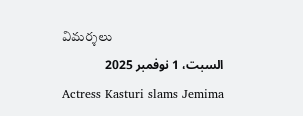విమర్శలు
السبت، 1 نوفمبر 2025
Actress Kasturi slams Jemima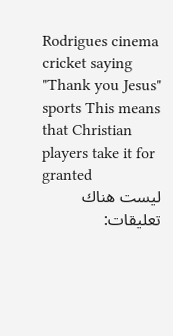Rodrigues cinema cricket saying "Thank you Jesus" sports This means that Christian players take it for granted
ليست هناك تعليقات: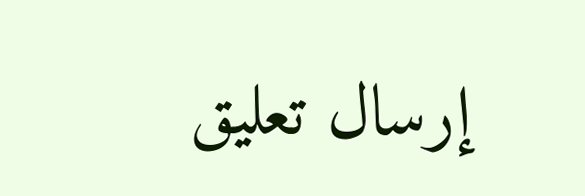إرسال تعليق